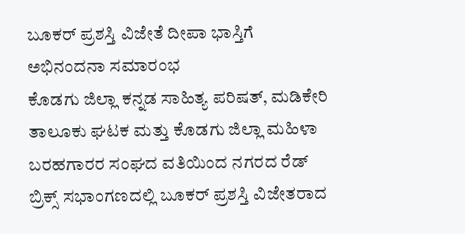ಬೂಕರ್ ಪ್ರಶಸ್ತಿ ವಿಜೇತೆ ದೀಪಾ ಭಾಸ್ತಿಗೆ ಅಭಿನಂದನಾ ಸಮಾರಂಭ
ಕೊಡಗು ಜಿಲ್ಲಾ ಕನ್ನಡ ಸಾಹಿತ್ಯ ಪರಿಷತ್, ಮಡಿಕೇರಿ ತಾಲೂಕು ಘಟಕ ಮತ್ತು ಕೊಡಗು ಜಿಲ್ಲಾ ಮಹಿಳಾ ಬರಹಗಾರರ ಸಂಘದ ವತಿಯಿಂದ ನಗರದ ರೆಡ್ ಬ್ರಿಕ್ಸ್ ಸಭಾಂಗಣದಲ್ಲಿ ಬೂಕರ್ ಪ್ರಶಸ್ತಿ ವಿಜೇತರಾದ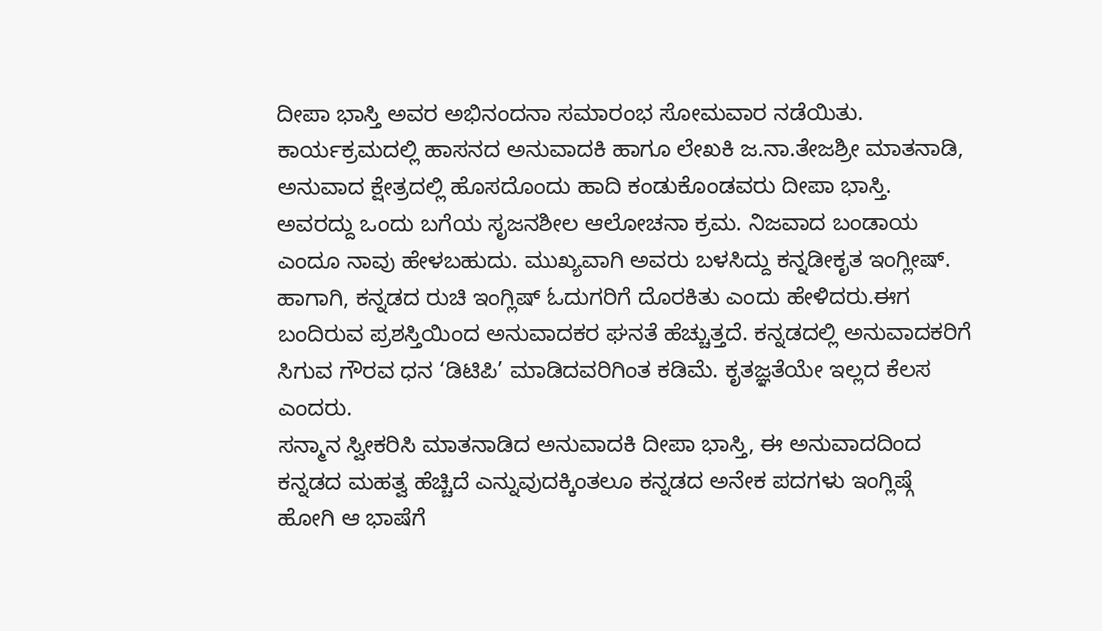ದೀಪಾ ಭಾಸ್ತಿ ಅವರ ಅಭಿನಂದನಾ ಸಮಾರಂಭ ಸೋಮವಾರ ನಡೆಯಿತು.
ಕಾರ್ಯಕ್ರಮದಲ್ಲಿ ಹಾಸನದ ಅನುವಾದಕಿ ಹಾಗೂ ಲೇಖಕಿ ಜ.ನಾ.ತೇಜಶ್ರೀ ಮಾತನಾಡಿ, ಅನುವಾದ ಕ್ಷೇತ್ರದಲ್ಲಿ ಹೊಸದೊಂದು ಹಾದಿ ಕಂಡುಕೊಂಡವರು ದೀಪಾ ಭಾಸ್ತಿ. ಅವರದ್ದು ಒಂದು ಬಗೆಯ ಸೃಜನಶೀಲ ಆಲೋಚನಾ ಕ್ರಮ. ನಿಜವಾದ ಬಂಡಾಯ ಎಂದೂ ನಾವು ಹೇಳಬಹುದು. ಮುಖ್ಯವಾಗಿ ಅವರು ಬಳಸಿದ್ದು ಕನ್ನಡೀಕೃತ ಇಂಗ್ಲೀಷ್. ಹಾಗಾಗಿ, ಕನ್ನಡದ ರುಚಿ ಇಂಗ್ಲಿಷ್ ಓದುಗರಿಗೆ ದೊರಕಿತು ಎಂದು ಹೇಳಿದರು.ಈಗ ಬಂದಿರುವ ಪ್ರಶಸ್ತಿಯಿಂದ ಅನುವಾದಕರ ಘನತೆ ಹೆಚ್ಚುತ್ತದೆ. ಕನ್ನಡದಲ್ಲಿ ಅನುವಾದಕರಿಗೆ ಸಿಗುವ ಗೌರವ ಧನ ‘ಡಿಟಿಪಿ’ ಮಾಡಿದವರಿಗಿಂತ ಕಡಿಮೆ. ಕೃತಜ್ಞತೆಯೇ ಇಲ್ಲದ ಕೆಲಸ ಎಂದರು.
ಸನ್ಮಾನ ಸ್ವೀಕರಿಸಿ ಮಾತನಾಡಿದ ಅನುವಾದಕಿ ದೀಪಾ ಭಾಸ್ತಿ, ಈ ಅನುವಾದದಿಂದ ಕನ್ನಡದ ಮಹತ್ವ ಹೆಚ್ಚಿದೆ ಎನ್ನುವುದಕ್ಕಿಂತಲೂ ಕನ್ನಡದ ಅನೇಕ ಪದಗಳು ಇಂಗ್ಲಿಷ್ಗೆ ಹೋಗಿ ಆ ಭಾಷೆಗೆ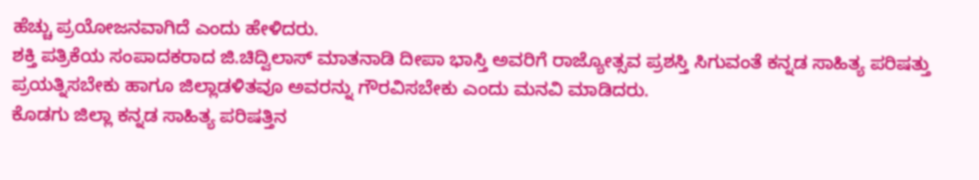ಹೆಚ್ಚು ಪ್ರಯೋಜನವಾಗಿದೆ ಎಂದು ಹೇಳಿದರು.
ಶಕ್ತಿ ಪತ್ರಿಕೆಯ ಸಂಪಾದಕರಾದ ಜಿ.ಚಿದ್ವಿಲಾಸ್ ಮಾತನಾಡಿ ದೀಪಾ ಭಾಸ್ತಿ ಅವರಿಗೆ ರಾಜ್ಯೋತ್ಸವ ಪ್ರಶಸ್ತಿ ಸಿಗುವಂತೆ ಕನ್ನಡ ಸಾಹಿತ್ಯ ಪರಿಷತ್ತು ಪ್ರಯತ್ನಿಸಬೇಕು ಹಾಗೂ ಜಿಲ್ಲಾಡಳಿತವೂ ಅವರನ್ನು ಗೌರವಿಸಬೇಕು ಎಂದು ಮನವಿ ಮಾಡಿದರು.
ಕೊಡಗು ಜಿಲ್ಲಾ ಕನ್ನಡ ಸಾಹಿತ್ಯ ಪರಿಷತ್ತಿನ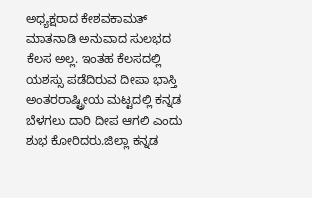ಅಧ್ಯಕ್ಷರಾದ ಕೇಶವಕಾಮತ್ ಮಾತನಾಡಿ ಅನುವಾದ ಸುಲಭದ ಕೆಲಸ ಅಲ್ಲ. ಇಂತಹ ಕೆಲಸದಲ್ಲಿ ಯಶಸ್ಸು ಪಡೆದಿರುವ ದೀಪಾ ಭಾಸ್ತಿ ಅಂತರರಾಷ್ಟ್ರೀಯ ಮಟ್ಟದಲ್ಲಿ ಕನ್ನಡ ಬೆಳಗಲು ದಾರಿ ದೀಪ ಆಗಲಿ ಎಂದು ಶುಭ ಕೋರಿದರು.ಜಿಲ್ಲಾ ಕನ್ನಡ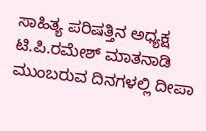ಸಾಹಿತ್ಯ ಪರಿಷತ್ತಿನ ಅಧ್ಯಕ್ಷ ಟಿ.ಪಿ.ರಮೇಶ್ ಮಾತನಾಡಿ ಮುಂಬರುವ ದಿನಗಳಲ್ಲಿ ದೀಪಾ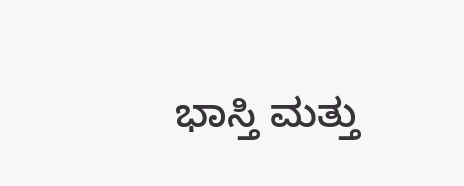ಭಾಸ್ತಿ ಮತ್ತು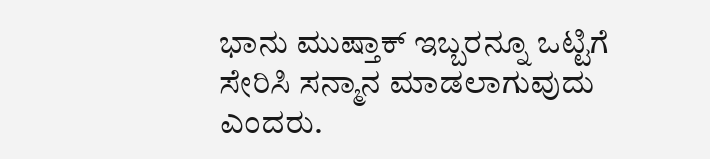ಭಾನು ಮುಷ್ತಾಕ್ ಇಬ್ಬರನ್ನೂ ಒಟ್ಟಿಗೆ ಸೇರಿಸಿ ಸನ್ಮಾನ ಮಾಡಲಾಗುವುದು ಎಂದರು.